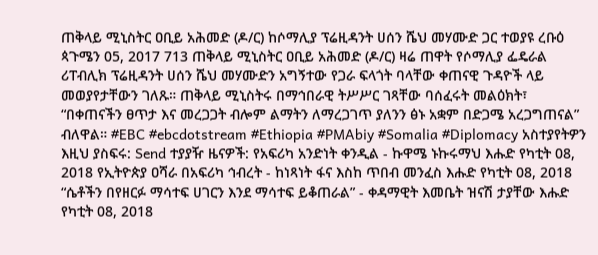ጠቅላይ ሚኒስትር ዐቢይ አሕመድ (ዶ/ር) ከሶማሊያ ፕሬዚዳንት ሀሰን ሼህ መሃሙድ ጋር ተወያዩ ረቡዕ ጳጉሜን 05, 2017 713 ጠቅላይ ሚኒስትር ዐቢይ አሕመድ (ዶ/ር) ዛሬ ጠዋት የሶማሊያ ፌዴራል ሪፐብሊክ ፕሬዚዳንት ሀሰን ሼህ መሃሙድን አግኝተው የጋራ ፍላጎት ባላቸው ቀጠናዊ ጉዳዮች ላይ መወያየታቸውን ገለጹ። ጠቅላይ ሚኒስትሩ በማኅበራዊ ትሥሥር ገጻቸው ባሰፈሩት መልዕክት፣ “በቀጠናችን ፀጥታ እና መረጋጋት ብሎም ልማትን ለማረጋገጥ ያለንን ፅኑ አቋም በድጋሜ አረጋግጠናል” ብለዋል። #EBC #ebcdotstream #Ethiopia #PMAbiy #Somalia #Diplomacy አስተያየትዎን እዚህ ያስፍሩ: Send ተያያዥ ዜናዎች: የአፍሪካ አንድነት ቀንዲል - ኩዋሜ ኑኩሩማህ እሑድ የካቲት 08, 2018 የኢትዮጵያ ዐሻራ በአፍሪካ ኅብረት - ከነጻነት ፋና እስከ ጥበብ መንፈስ እሑድ የካቲት 08, 2018 “ሴቶችን በየዘርፉ ማሳተፍ ሀገርን እንደ ማሳተፍ ይቆጠራል” - ቀዳማዊት እመቤት ዝናሽ ታያቸው እሑድ የካቲት 08, 2018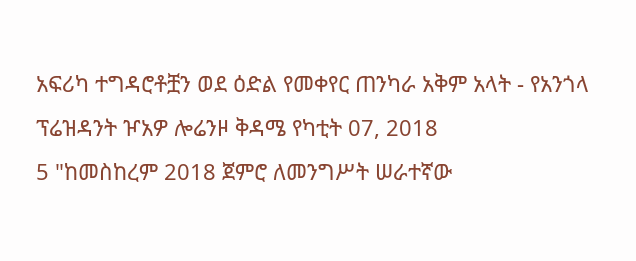አፍሪካ ተግዳሮቶቿን ወደ ዕድል የመቀየር ጠንካራ አቅም አላት - የአንጎላ ፕሬዝዳንት ዦአዎ ሎሬንዞ ቅዳሜ የካቲት 07, 2018
5 "ከመስከረም 2018 ጀምሮ ለመንግሥት ሠራተኛው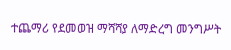ተጨማሪ የደመወዝ ማሻሻያ ለማድረግ መንግሥት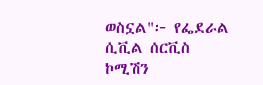ወስኗል"፦ የፌደራል ሲቪል ሰርቪስ ኮሚሽን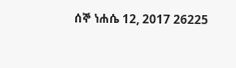ሰኞ ነሐሴ 12, 2017 26225